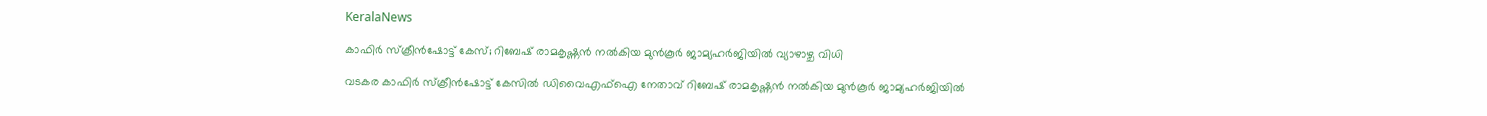KeralaNews

കാഫിര്‍ സ്‌ക്രീന്‍ഷോട്ട് കേസ്; റിബേഷ് രാമകൃഷ്ണന്‍ നല്‍കിയ മുന്‍കൂര്‍ ജാമ്യഹര്‍ജിയില്‍ വ്യാഴാഴ്ച വിധി

വടകര കാഫിര്‍ സ്‌ക്രീന്‍ഷോട്ട് കേസില്‍ ഡിവൈഎഫ്‌ഐ നേതാവ് റിബേഷ് രാമകൃഷ്ണന്‍ നല്‍കിയ മുന്‍കൂര്‍ ജാമ്യഹര്‍ജിയില്‍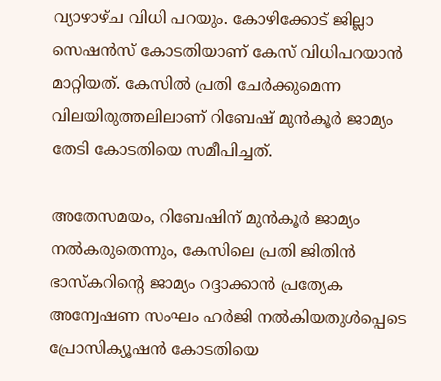വ്യാഴാഴ്ച വിധി പറയും. കോഴിക്കോട് ജില്ലാ സെഷന്‍സ് കോടതിയാണ് കേസ് വിധിപറയാന്‍ മാറ്റിയത്. കേസില്‍ പ്രതി ചേര്‍ക്കുമെന്ന വിലയിരുത്തലിലാണ് റിബേഷ് മുന്‍കൂര്‍ ജാമ്യം തേടി കോടതിയെ സമീപിച്ചത്.

അതേസമയം, റിബേഷിന് മുന്‍കൂര്‍ ജാമ്യം നല്‍കരുതെന്നും, കേസിലെ പ്രതി ജിതിന്‍ ഭാസ്‌കറിന്റെ ജാമ്യം റദ്ദാക്കാന്‍ പ്രത്യേക അന്വേഷണ സംഘം ഹര്‍ജി നല്‍കിയതുള്‍പ്പെടെ പ്രോസിക്യൂഷന്‍ കോടതിയെ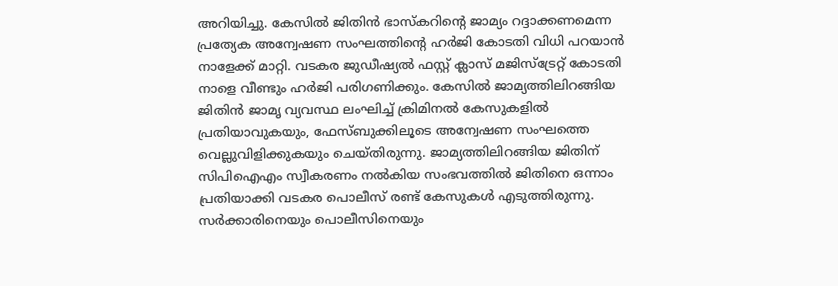അറിയിച്ചു. കേസില്‍ ജിതിന്‍ ഭാസ്‌കറിന്റെ ജാമ്യം റദ്ദാക്കണമെന്ന പ്രത്യേക അന്വേഷണ സംഘത്തിന്റെ ഹര്‍ജി കോടതി വിധി പറയാന്‍ നാളേക്ക് മാറ്റി. വടകര ജുഡീഷ്യല്‍ ഫസ്റ്റ് ക്ലാസ് മജിസ്‌ട്രേറ്റ് കോടതി നാളെ വീണ്ടും ഹര്‍ജി പരിഗണിക്കും. കേസില്‍ ജാമ്യത്തിലിറങ്ങിയ ജിതിന്‍ ജാമൃ വ്യവസ്ഥ ലംഘിച്ച് ക്രിമിനല്‍ കേസുകളില്‍ പ്രതിയാവുകയും, ഫേസ്ബുക്കിലൂടെ അന്വേഷണ സംഘത്തെ വെല്ലുവിളിക്കുകയും ചെയ്തിരുന്നു. ജാമ്യത്തിലിറങ്ങിയ ജിതിന് സിപിഐഎം സ്വീകരണം നല്‍കിയ സംഭവത്തില്‍ ജിതിനെ ഒന്നാം പ്രതിയാക്കി വടകര പൊലീസ് രണ്ട് കേസുകള്‍ എടുത്തിരുന്നു. സര്‍ക്കാരിനെയും പൊലീസിനെയും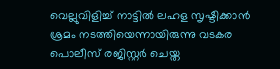വെല്ലുവിളിച്ച് നാട്ടില്‍ ലഹള സൃഷ്ടിക്കാന്‍ ശ്രമം നടത്തിയെന്നായിരുന്നു വടകര പൊലീസ് രജിസ്റ്റര്‍ ചെയ്ത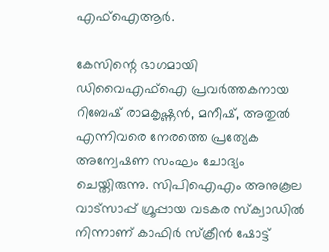എഫ്ഐആര്‍.

കേസിന്റെ ഭാഗമായി ഡിവൈഎഫ്‌ഐ പ്രവര്‍ത്തകനായ റിബേഷ് രാമകൃഷ്ണന്‍, മനീഷ്, അതുല്‍ എന്നിവരെ നേരത്തെ പ്രത്യേക അന്വേഷണ സംഘം ചോദ്യം ചെയ്തിരുന്നു. സിപിഐഎം അനുകൂല വാട്‌സാപ്പ് ഗ്രൂപ്പായ വടകര സ്‌ക്വാഡില്‍ നിന്നാണ് കാഫിര്‍ സ്‌ക്രീന്‍ ഷോട്ട്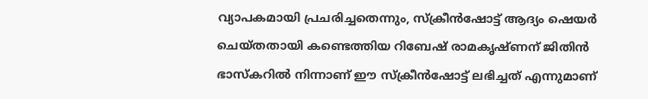വ്യാപകമായി പ്രചരിച്ചതെന്നും, സ്‌ക്രീന്‍ഷോട്ട് ആദ്യം ഷെയര്‍ ചെയ്തതായി കണ്ടെത്തിയ റിബേഷ് രാമകൃഷ്ണന് ജിതിന്‍ ഭാസ്‌കറില്‍ നിന്നാണ് ഈ സ്‌ക്രീന്‍ഷോട്ട് ലഭിച്ചത് എന്നുമാണ്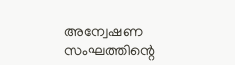അന്വേഷണ സംഘത്തിന്റെ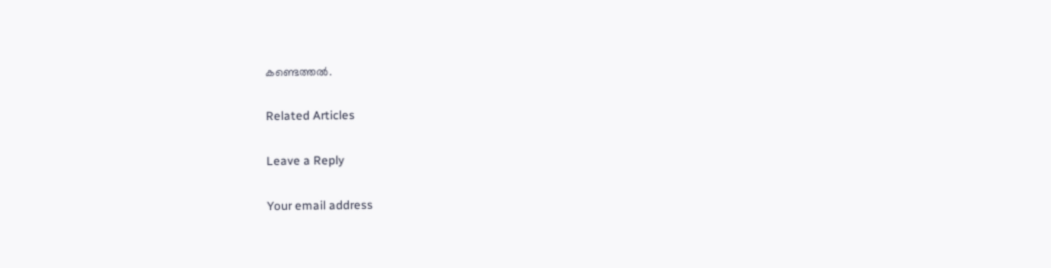കണ്ടെത്തല്‍.

Related Articles

Leave a Reply

Your email address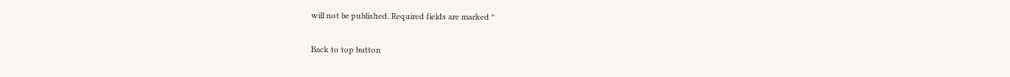will not be published. Required fields are marked *

Back to top button